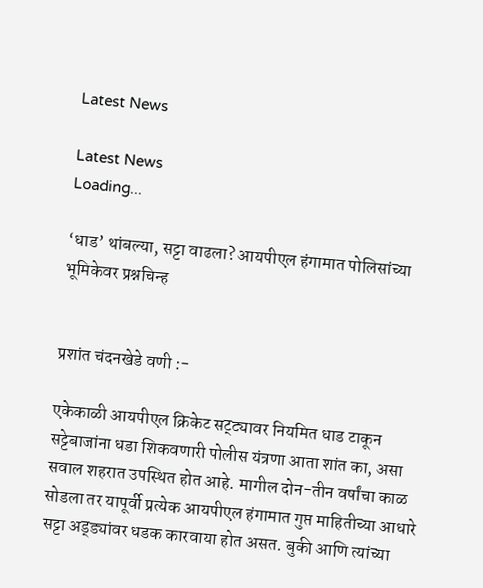Latest News

Latest News
Loading...

‘धाड’ थांबल्या, सट्टा वाढला? आयपीएल हंगामात पोलिसांच्या भूमिकेवर प्रश्नचिन्ह


प्रशांत चंदनखेडे वणी :-

एकेकाळी आयपीएल क्रिकेट सट्ट्यावर नियमित धाड टाकून सट्टेबाजांना धडा शिकवणारी पोलीस यंत्रणा आता शांत का, असा सवाल शहरात उपस्थित होत आहे. मागील दोन-तीन वर्षांचा काळ सोडला तर यापूर्वी प्रत्येक आयपीएल हंगामात गुप्त माहितीच्या आधारे सट्टा अड्ड्यांवर धडक कारवाया होत असत. बुकी आणि त्यांच्या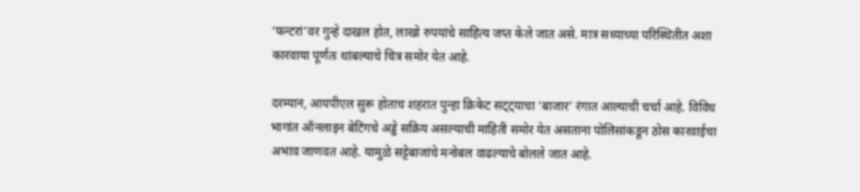‘फन्टरां’वर गुन्हे दाखल होत, लाखो रुपयांचे साहित्य जप्त केले जात असे. मात्र सध्याच्या परिस्थितीत अशा कारवाया पूर्णतः थांबल्याचे चित्र समोर येत आहे.

दरम्यान, आयपीएल सुरू होताच शहरात पुन्हा क्रिकेट सट्ट्याचा ‘बाजार’ रंगात आल्याची चर्चा आहे. विविध भागांत ऑनलाइन बेटिंगचे अड्डे सक्रिय असल्याची माहिती समोर येत असताना पोलिसांकडून ठोस कारवाईचा अभाव जाणवत आहे. यामुळे सट्टेबाजांचे मनोबल वाढल्याचे बोलले जात आहे.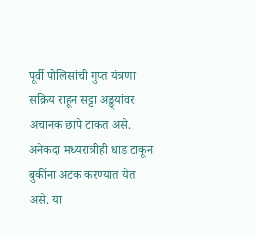पूर्वी पोलिसांची गुप्त यंत्रणा सक्रिय राहून सट्टा अड्ड्यांवर अचानक छापे टाकत असे. अनेकदा मध्यरात्रीही धाड टाकून बुकींना अटक करण्यात येत असे. या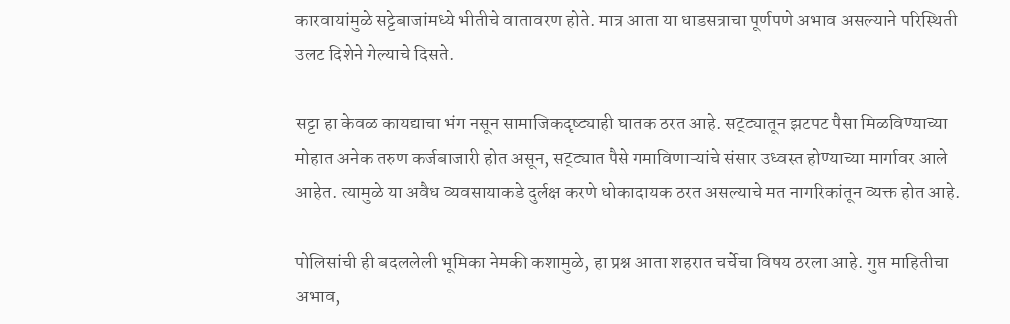कारवायांमुळे सट्टेबाजांमध्ये भीतीचे वातावरण होते. मात्र आता या धाडसत्राचा पूर्णपणे अभाव असल्याने परिस्थिती उलट दिशेने गेल्याचे दिसते.

सट्टा हा केवळ कायद्याचा भंग नसून सामाजिकदृष्ट्याही घातक ठरत आहे. सट्ट्यातून झटपट पैसा मिळविण्याच्या मोहात अनेक तरुण कर्जबाजारी होत असून, सट्ट्यात पैसे गमाविणाऱ्यांचे संसार उध्वस्त होण्याच्या मार्गावर आले आहेत. त्यामुळे या अवैध व्यवसायाकडे दुर्लक्ष करणे धोकादायक ठरत असल्याचे मत नागरिकांतून व्यक्त होत आहे.

पोलिसांची ही बदललेली भूमिका नेमकी कशामुळे, हा प्रश्न आता शहरात चर्चेचा विषय ठरला आहे. गुप्त माहितीचा अभाव,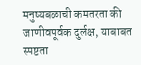मनुष्यबळाची कमतरता की जाणीवपूर्वक दुर्लक्ष, याबाबत स्पष्टता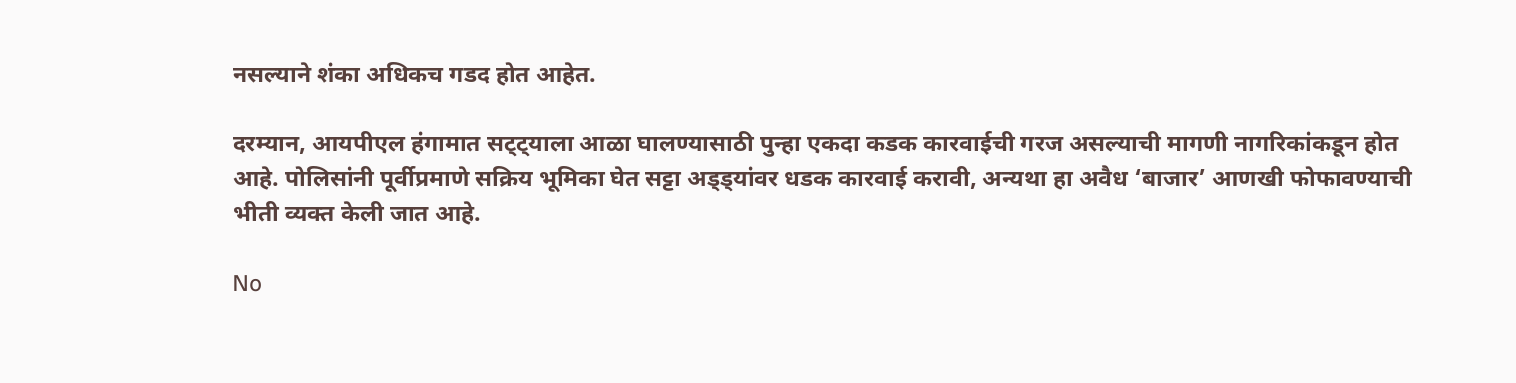नसल्याने शंका अधिकच गडद होत आहेत.

दरम्यान, आयपीएल हंगामात सट्ट्याला आळा घालण्यासाठी पुन्हा एकदा कडक कारवाईची गरज असल्याची मागणी नागरिकांकडून होत आहे. पोलिसांनी पूर्वीप्रमाणे सक्रिय भूमिका घेत सट्टा अड्ड्यांवर धडक कारवाई करावी, अन्यथा हा अवैध ‘बाजार’ आणखी फोफावण्याची भीती व्यक्त केली जात आहे.

No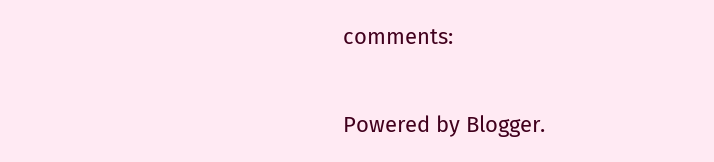comments:

Powered by Blogger.